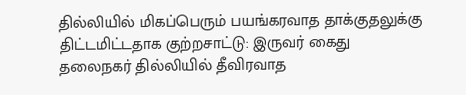தில்லியில் மிகப்பெரும் பயங்கரவாத தாக்குதலுக்கு திட்டமிட்டதாக குற்றசாட்டு: இருவர் கைது
தலைநகர் தில்லியில் தீவிரவாத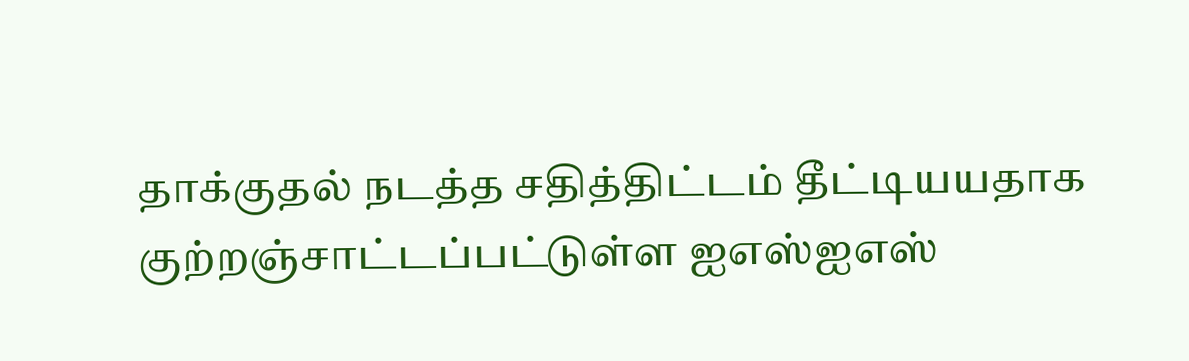தாக்குதல் நடத்த சதித்திட்டம் தீட்டியயதாக குற்றஞ்சாட்டப்பட்டுள்ள ஐஎஸ்ஐஎஸ்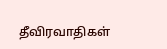தீவிரவாதிகள்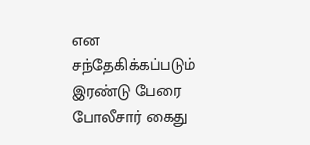என சந்தேகிக்கப்படும் இரண்டு பேரை போலீசார் கைது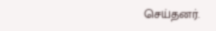செய்தனர்.